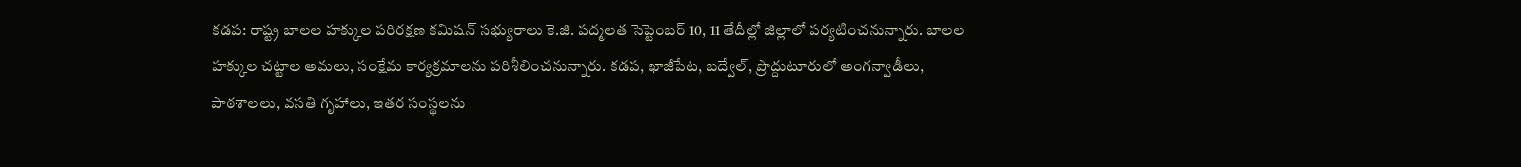కడప: రాష్ట్ర బాలల హక్కుల పరిరక్షణ కమిషన్ సభ్యురాలు కె.జి. పద్మలత సెప్టెంబర్ 10, 11 తేదీల్లో జిల్లాలో పర్యటించనున్నారు. బాలల హక్కుల చట్టాల అమలు, సంక్షేమ కార్యక్రమాలను పరిశీలించనున్నారు. కడప, ఖాజీపేట, బద్వేల్, ప్రొద్దుటూరులో అంగన్వాడీలు, పాఠశాలలు, వసతి గృహాలు, ఇతర సంస్థలను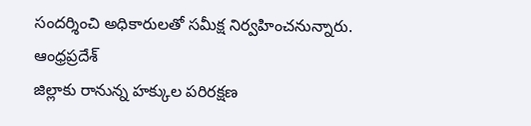సందర్శించి అధికారులతో సమీక్ష నిర్వహించనున్నారు.
ఆంధ్రప్రదేశ్
జిల్లాకు రానున్న హక్కుల పరిరక్షణ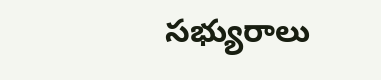సభ్యురాలు